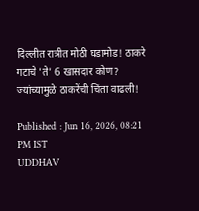दिल्लीत रात्रीत मोठी घडामोड! ठाकरे गटाचे 'ते' 6 खासदार कोण? ज्यांच्यामुळे ठाकरेंची चिंता वाढली!

Published : Jun 16, 2026, 08:21 PM IST
UDDHAV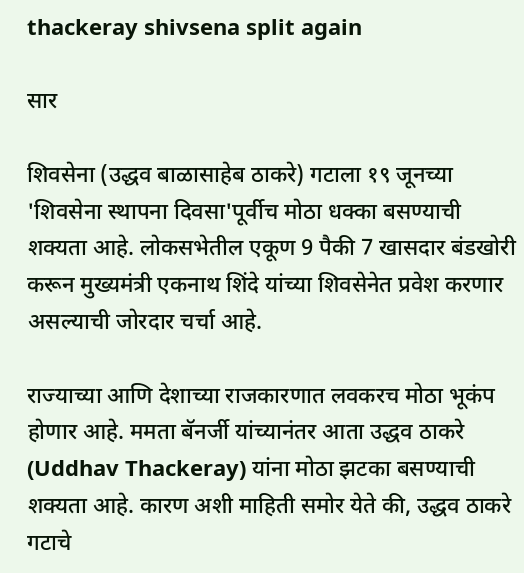thackeray shivsena split again

सार

शिवसेना (उद्धव बाळासाहेब ठाकरे) गटाला १९ जूनच्या 'शिवसेना स्थापना दिवसा'पूर्वीच मोठा धक्का बसण्याची शक्यता आहे. लोकसभेतील एकूण 9 पैकी 7 खासदार बंडखोरी करून मुख्यमंत्री एकनाथ शिंदे यांच्या शिवसेनेत प्रवेश करणार असल्याची जोरदार चर्चा आहे.

राज्याच्या आणि देशाच्या राजकारणात लवकरच मोठा भूकंप होणार आहे. ममता बॅनर्जी यांच्यानंतर आता उद्धव ठाकरे (Uddhav Thackeray) यांना मोठा झटका बसण्याची शक्यता आहे. कारण अशी माहिती समोर येते की, उद्धव ठाकरे गटाचे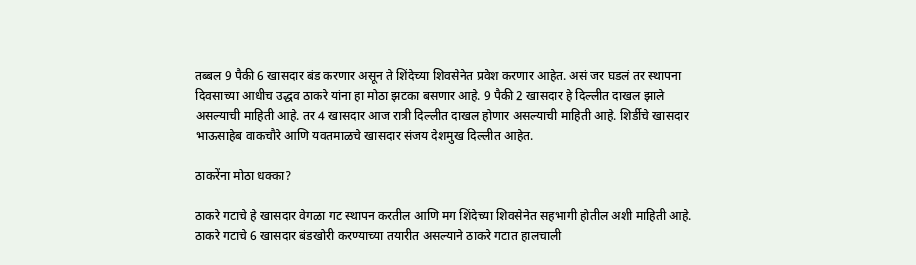तब्बल 9 पैकी 6 खासदार बंड करणार असून ते शिंदेच्या शिवसेनेत प्रवेश करणार आहेत. असं जर घडलं तर स्थापना दिवसाच्या आधीच उद्धव ठाकरे यांना हा मोठा झटका बसणार आहे. 9 पैकी 2 खासदार हे दिल्लीत दाखल झाले असल्याची माहिती आहे. तर 4 खासदार आज रात्री दिल्लीत दाखल होणार असल्याची माहिती आहे. शिर्डीचे खासदार भाऊसाहेब वाकचौरे आणि यवतमाळचे खासदार संजय देशमुख दिल्लीत आहेत.

ठाकरेंना मोठा धक्का?

ठाकरे गटाचे हे खासदार वेगळा गट स्थापन करतील आणि मग शिंदेच्या शिवसेनेत सहभागी होतील अशी माहिती आहे. ठाकरे गटाचे 6 खासदार बंडखोरी करण्याच्या तयारीत असल्याने ठाकरे गटात हालचाली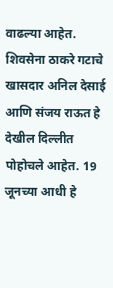वाढल्या आहेत. शिवसेना ठाकरे गटाचे खासदार अनिल देसाई आणि संजय राऊत हे देखील दिल्लीत पोहोचले आहेत. 19 जूनच्या आधी हे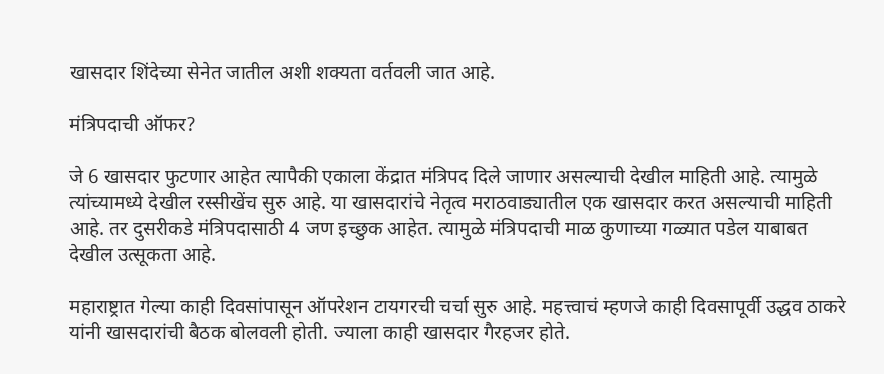खासदार शिंदेच्या सेनेत जातील अशी शक्यता वर्तवली जात आहे.

मंत्रिपदाची ऑफर?

जे 6 खासदार फुटणार आहेत त्यापैकी एकाला केंद्रात मंत्रिपद दिले जाणार असल्याची देखील माहिती आहे. त्यामुळे त्यांच्यामध्ये देखील रस्सीखेंच सुरु आहे. या खासदारांचे नेतृत्व मराठवाड्यातील एक खासदार करत असल्याची माहिती आहे. तर दुसरीकडे मंत्रि‍पदासाठी 4 जण इच्छुक आहेत. त्यामुळे मंत्रि‍पदाची माळ कुणाच्या गळ्यात पडेल याबाबत देखील उत्सूकता आहे.

महाराष्ट्रात गेल्या काही दिवसांपासून ऑपरेशन टायगरची चर्चा सुरु आहे. महत्त्वाचं म्हणजे काही दिवसापूर्वी उद्धव ठाकरे यांनी खासदारांची बैठक बोलवली होती. ज्याला काही खासदार गैरहजर होते.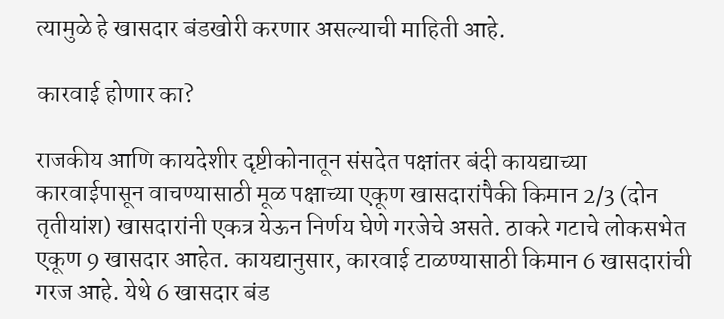त्यामुळे हे खासदार बंडखोरी करणार असल्याची माहिती आहे.

कारवाई होणार का?

राजकीय आणि कायदेशीर दृष्टीकोनातून संसदेत पक्षांतर बंदी कायद्याच्या कारवाईपासून वाचण्यासाठी मूळ पक्षाच्या एकूण खासदारांपैकी किमान 2/3 (दोन तृतीयांश) खासदारांनी एकत्र येऊन निर्णय घेणे गरजेचे असते. ठाकरे गटाचे लोकसभेत एकूण 9 खासदार आहेत. कायद्यानुसार, कारवाई टाळण्यासाठी किमान 6 खासदारांची गरज आहे. येथे 6 खासदार बंड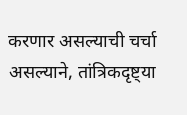करणार असल्याची चर्चा असल्याने, तांत्रिकदृष्ट्या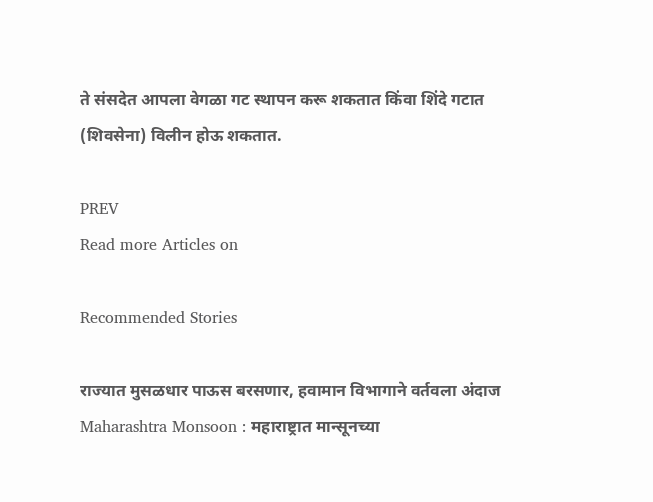ते संसदेत आपला वेगळा गट स्थापन करू शकतात किंवा शिंदे गटात (शिवसेना) विलीन होऊ शकतात.

PREV
Read more Articles on

Recommended Stories

राज्यात मुसळधार पाऊस बरसणार, हवामान विभागाने वर्तवला अंदाज
Maharashtra Monsoon : महाराष्ट्रात मान्सूनच्या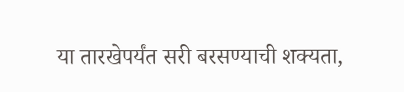या तारखेपर्यंत सरी बरसण्याची शक्यता,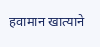हवामान खात्याने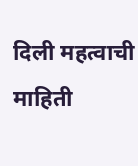दिली महत्वाची माहिती